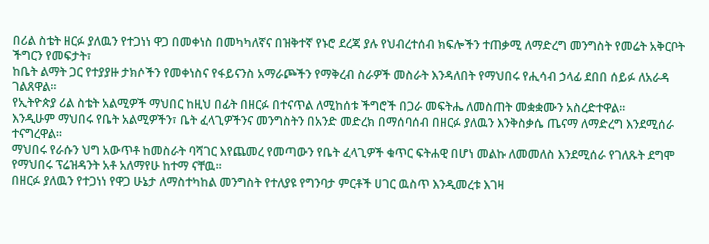በሪል ስቴት ዘርፉ ያለዉን የተጋነነ ዋጋ በመቀነስ በመካካለኛና በዝቅተኛ የኑሮ ደረጃ ያሉ የህብረተሰብ ክፍሎችን ተጠቃሚ ለማድረግ መንግስት የመሬት አቅርቦት ችግርን የመፍታት፣
ከቤት ልማት ጋር የተያያዙ ታክሶችን የመቀነስና የፋይናንስ አማራጮችን የማቅረብ ስራዎች መስራት እንዳለበት የማህበሩ የሒሳብ ኃላፊ ደበበ ሰይፉ ለአራዳ ገልጸዋል፡፡
የኢትዮጵያ ሪል ስቴት አልሚዎች ማህበር ከዚህ በፊት በዘርፉ በተናጥል ለሚከሰቱ ችግሮች በጋራ መፍትሔ ለመስጠት መቋቋሙን አስረድተዋል፡፡
እንዲሁም ማህበሩ የቤት አልሚዎችን፣ ቤት ፈላጊዎችንና መንግስትን በአንድ መድረክ በማሰባሰብ በዘርፉ ያለዉን እንቅስቃሴ ጤናማ ለማድረግ እንደሚሰራ ተናግረዋል፡፡
ማህበሩ የራሱን ህግ አውጥቶ ከመስራት ባሻገር እየጨመረ የመጣውን የቤት ፈላጊዎች ቁጥር ፍትሐዊ በሆነ መልኩ ለመመለስ እንደሚሰራ የገለጹት ደግሞ የማህበሩ ፕሬዝዳንት አቶ አለማየሁ ከተማ ናቸዉ፡፡
በዘርፉ ያለዉን የተጋነነ የዋጋ ሁኔታ ለማስተካከል መንግስት የተለያዩ የግንባታ ምርቶች ሀገር ዉስጥ እንዲመረቱ እገዛ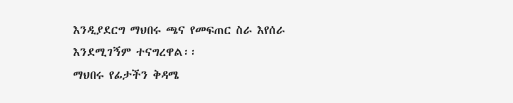እንዲያደርግ ማህበሩ ጫና የመፍጠር ስራ እየሰራ እንደሚገኝም ተናግረዋል፡፡
ማህበሩ የፊታችን ቅዳሜ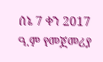ሰኔ 7 ቀን 2017 ዓ.ም የመጀመሪያ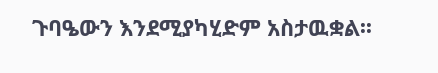ጉባዔውን እንደሚያካሂድም አስታዉቋል፡፡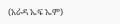(አራዳ ኤፍ ኤም)